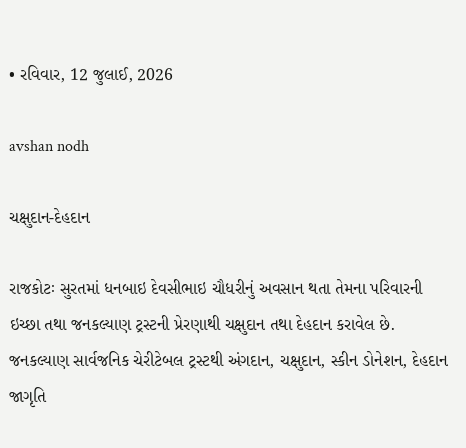• રવિવાર, 12 જુલાઈ, 2026

avshan nodh

ચક્ષુદાન-દેહદાન

રાજકોટઃ સુરતમાં ધનબાઇ દેવસીભાઇ ચૌધરીનું અવસાન થતા તેમના પરિવારની ઇચ્છા તથા જનકલ્યાણ ટ્રસ્ટની પ્રેરણાથી ચક્ષુદાન તથા દેહદાન કરાવેલ છે. જનકલ્યાણ સાર્વજનિક ચેરીટેબલ ટ્રસ્ટથી અંગદાન, ચક્ષુદાન, સ્કીન ડોનેશન, દેહદાન જાગૃતિ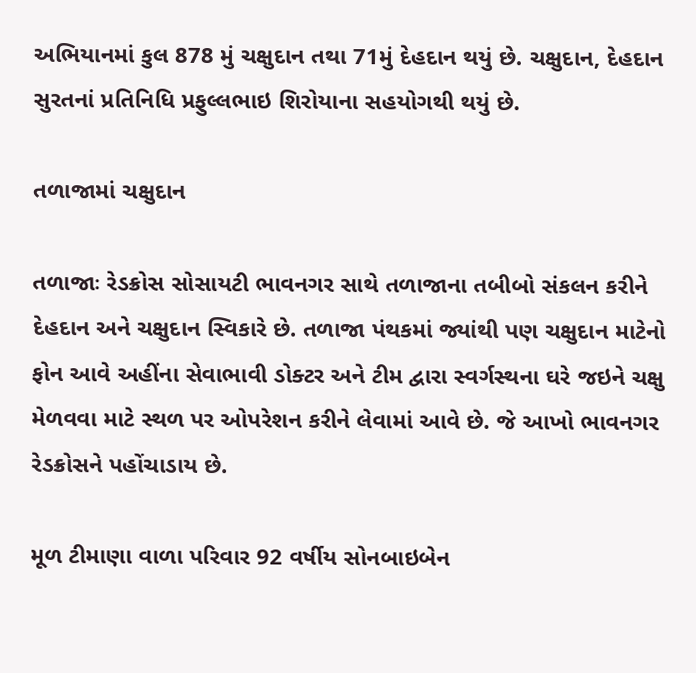અભિયાનમાં કુલ 878 મું ચક્ષુદાન તથા 71મું દેહદાન થયું છે. ચક્ષુદાન, દેહદાન સુરતનાં પ્રતિનિધિ પ્રફુલ્લભાઇ શિરોયાના સહયોગથી થયું છે.

તળાજામાં ચક્ષુદાન

તળાજાઃ રેડક્રોસ સોસાયટી ભાવનગર સાથે તળાજાના તબીબો સંકલન કરીને દેહદાન અને ચક્ષુદાન સ્વિકારે છે. તળાજા પંથકમાં જ્યાંથી પણ ચક્ષુદાન માટેનો ફોન આવે અહીંના સેવાભાવી ડોક્ટર અને ટીમ દ્વારા સ્વર્ગસ્થના ઘરે જઇને ચક્ષુ મેળવવા માટે સ્થળ પર ઓપરેશન કરીને લેવામાં આવે છે. જે આખો ભાવનગર રેડક્રોસને પહોંચાડાય છે.

મૂળ ટીમાણા વાળા પરિવાર 92 વર્ષીય સોનબાઇબેન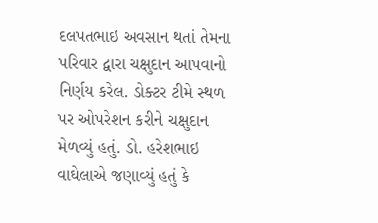દલપતભાઇ અવસાન થતાં તેમના પરિવાર દ્વારા ચક્ષુદાન આપવાનો નિર્ણય કરેલ. ડોક્ટર ટીમે સ્થળ પર ઓપરેશન કરીને ચક્ષુદાન મેળવ્યું હતું. ડો. હરેશભાઇ વાઘેલાએ જણાવ્યું હતું કે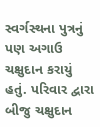સ્વર્ગસ્થના પુત્રનું પણ અગાઉ ચક્ષુદાન કરાયું હતું. પરિવાર દ્વારા બીજુ ચક્ષુદાન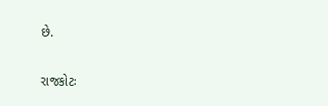છે.

રાજકોટઃ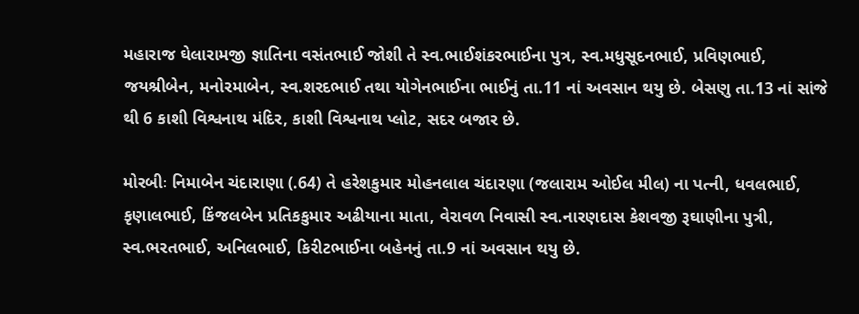મહારાજ ઘેલારામજી જ્ઞાતિના વસંતભાઈ જોશી તે સ્વ.ભાઈશંકરભાઈના પુત્ર, સ્વ.મધુસૂદનભાઈ, પ્રવિણભાઈ, જયશ્રીબેન, મનોરમાબેન, સ્વ.શરદભાઈ તથા યોગેનભાઈના ભાઈનું તા.11 નાં અવસાન થયુ છે. બેસણુ તા.13 નાં સાંજે થી 6 કાશી વિશ્વનાથ મંદિર, કાશી વિશ્વનાથ પ્લોટ, સદર બજાર છે.

મોરબીઃ નિમાબેન ચંદારાણા (.64) તે હરેશકુમાર મોહનલાલ ચંદારણા (જલારામ ઓઈલ મીલ) ના પત્ની, ધવલભાઈ, કૃણાલભાઈ, કિંજલબેન પ્રતિકકુમાર અઢીયાના માતા, વેરાવળ નિવાસી સ્વ.નારણદાસ કેશવજી રૂઘાણીના પુત્રી, સ્વ.ભરતભાઈ, અનિલભાઈ, કિરીટભાઈના બહેનનું તા.9 નાં અવસાન થયુ છે.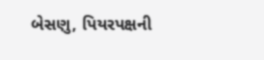બેસણુ, પિયરપક્ષની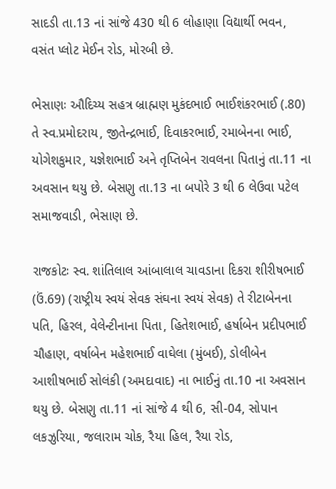સાદડી તા.13 નાં સાંજે 430 થી 6 લોહાણા વિદ્યાર્થી ભવન, વસંત પ્લોટ મેઈન રોડ, મોરબી છે.

ભેસાણઃ ઔદિચ્ય સહત્ર બ્રાહ્મણ મુકંદભાઈ ભાઈશંકરભાઈ (.80) તે સ્વ.પ્રમોદરાય, જીતેન્દ્રભાઈ, દિવાકરભાઈ, રમાબેનના ભાઈ, યોગેશકુમાર, યજ્ઞેશભાઈ અને તૃપ્તિબેન રાવલના પિતાનું તા.11 ના અવસાન થયુ છે. બેસણુ તા.13 ના બપોરે 3 થી 6 લેઉવા પટેલ સમાજવાડી, ભેસાણ છે.

રાજકોટઃ સ્વ. શાંતિલાલ આંબાલાલ ચાવડાના દિકરા શીરીષભાઈ (ઉં.69) (રાષ્ટ્રીય સ્વયં સેવક સંઘના સ્વયં સેવક) તે રીટાબેનના પતિ, હિરલ, વેલેન્ટીનાના પિતા, હિતેશભાઈ, હર્ષાબેન પ્રદીપભાઈ ચૌહાણ, વર્ષાબેન મહેશભાઈ વાઘેલા (મુંબઈ), ડોલીબેન આશીષભાઈ સોલંકી (અમદાવાદ) ના ભાઈનું તા.10 ના અવસાન થયુ છે. બેસણુ તા.11 નાં સાંજે 4 થી 6, સી-04, સોપાન લકઝુરિયા, જલારામ ચોક, રૈયા હિલ, રૈયા રોડ,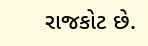રાજકોટ છે.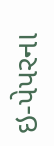ઇ-પેપરના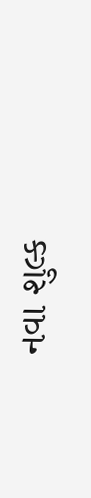નવા શુલ્ક